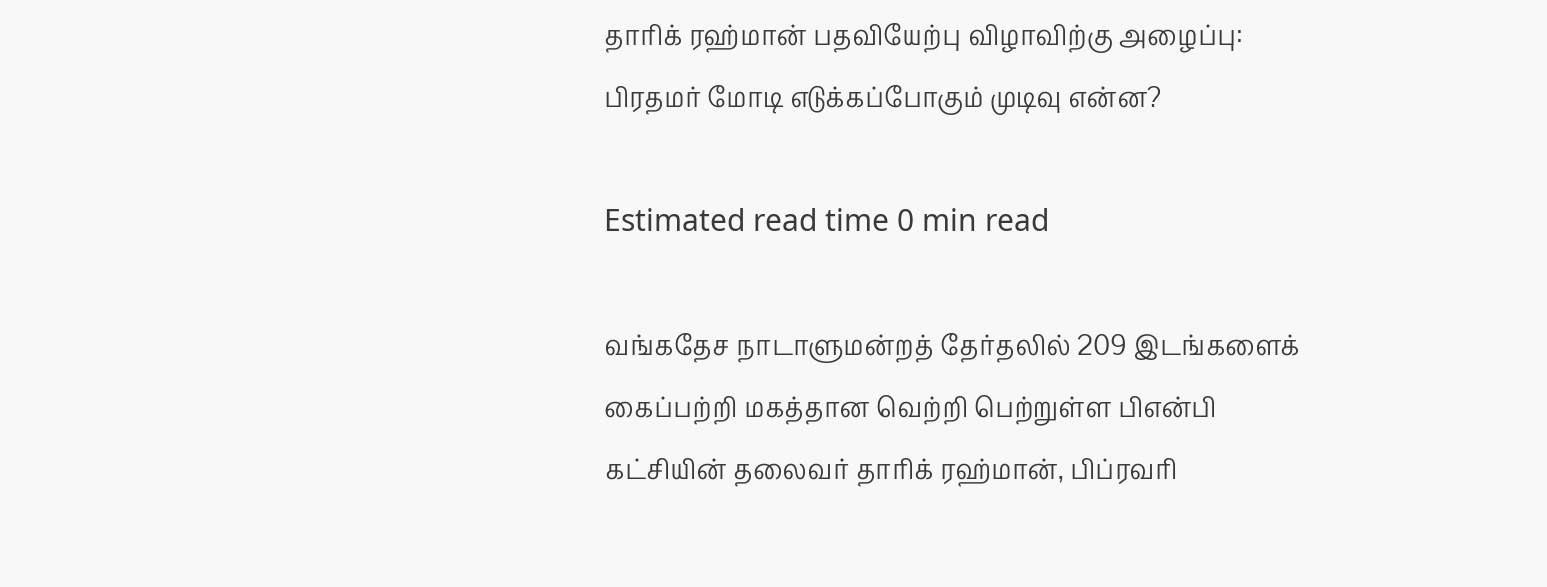தாரிக் ரஹ்மான் பதவியேற்பு விழாவிற்கு அழைப்பு: பிரதமர் மோடி எடுக்கப்போகும் முடிவு என்ன?

Estimated read time 0 min read

வங்கதேச நாடாளுமன்றத் தேர்தலில் 209 இடங்களைக் கைப்பற்றி மகத்தான வெற்றி பெற்றுள்ள பிஎன்பி கட்சியின் தலைவர் தாரிக் ரஹ்மான், பிப்ரவரி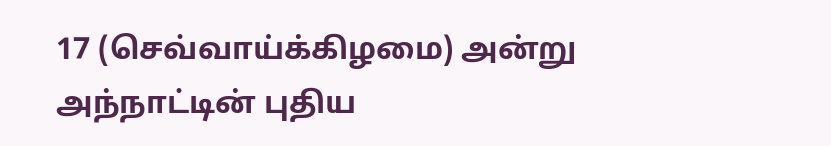17 (செவ்வாய்க்கிழமை) அன்று அந்நாட்டின் புதிய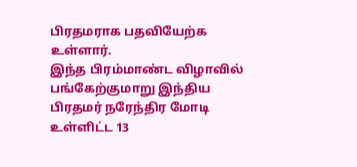பிரதமராக பதவியேற்க உள்ளார்.
இந்த பிரம்மாண்ட விழாவில் பங்கேற்குமாறு இந்திய பிரதமர் நரேந்திர மோடி உள்ளிட்ட 13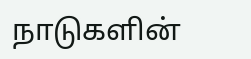நாடுகளின்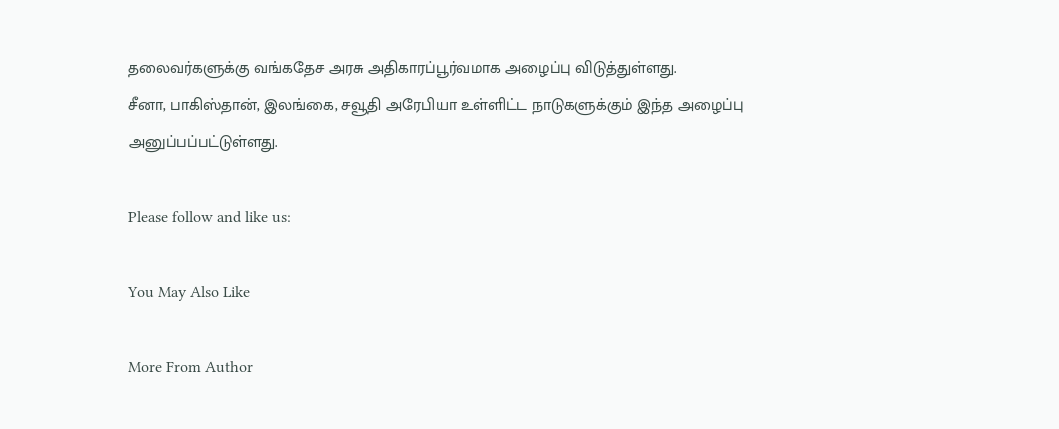தலைவர்களுக்கு வங்கதேச அரசு அதிகாரப்பூர்வமாக அழைப்பு விடுத்துள்ளது.
சீனா, பாகிஸ்தான், இலங்கை, சவூதி அரேபியா உள்ளிட்ட நாடுகளுக்கும் இந்த அழைப்பு அனுப்பப்பட்டுள்ளது.

Please follow and like us:

You May Also Like

More From Author